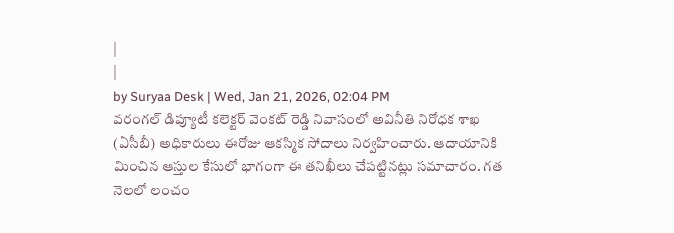|
|
by Suryaa Desk | Wed, Jan 21, 2026, 02:04 PM
వరంగల్ డిప్యూటీ కలెక్టర్ వెంకట్ రెడ్డి నివాసంలో అవినీతి నిరోధక శాఖ (ఏసీబీ) అధికారులు ఈరోజు ఆకస్మిక సోదాలు నిర్వహించారు. ఆదాయానికి మించిన ఆస్తుల కేసులో భాగంగా ఈ తనిఖీలు చేపట్టినట్లు సమాచారం. గత నెలలో లంచం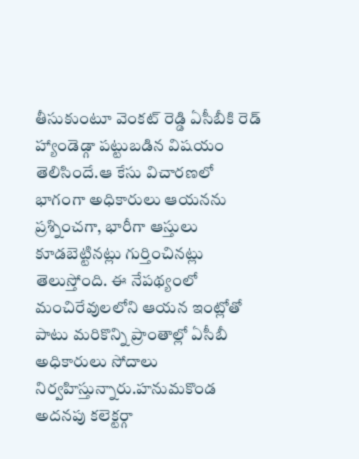తీసుకుంటూ వెంకట్ రెడ్డి ఏసీబీకి రెడ్ హ్యాండెడ్గా పట్టుబడిన విషయం తెలిసిందే.ఆ కేసు విచారణలో భాగంగా అధికారులు ఆయనను ప్రశ్నించగా, భారీగా ఆస్తులు కూడబెట్టినట్లు గుర్తించినట్లు తెలుస్తోంది. ఈ నేపథ్యంలో మంచిరేవులలోని ఆయన ఇంట్లోతో పాటు మరికొన్ని ప్రాంతాల్లో ఏసీబీ అధికారులు సోదాలు నిర్వహిస్తున్నారు.హనుమకొండ అదనపు కలెక్టర్గా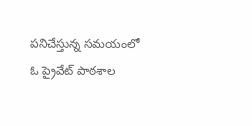పనిచేస్తున్న సమయంలో ఓ ప్రైవేట్ పాఠశాల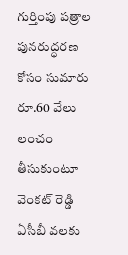గుర్తింపు పత్రాల పునరుద్ధరణ కోసం సుమారు రూ.60 వేలు లంచం తీసుకుంటూ వెంకట్ రెడ్డి ఏసీబీ వలకు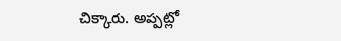చిక్కారు. అప్పట్లో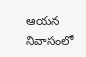ఆయన నివాసంలో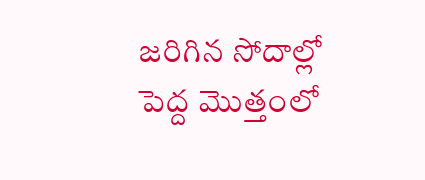జరిగిన సోదాల్లో పెద్ద మొత్తంలో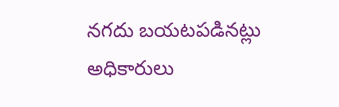నగదు బయటపడినట్లు అధికారులు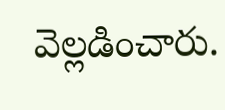వెల్లడించారు.